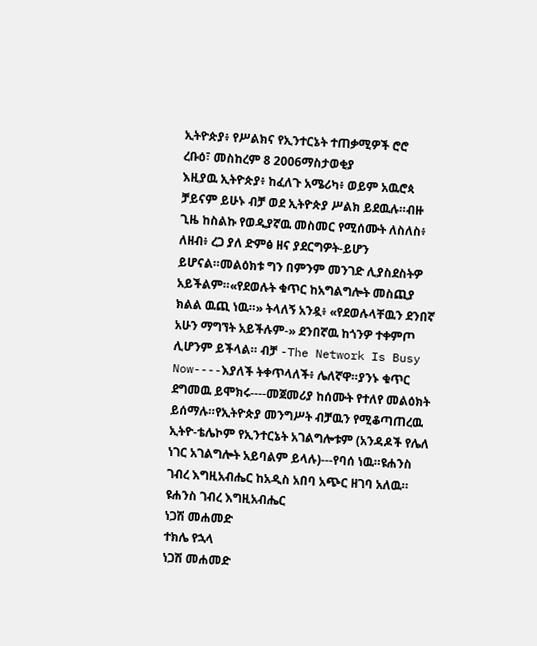ኢትዮጵያ፥ የሥልክና የኢንተርኔት ተጠቃሚዎች ሮሮ
ረቡዕ፣ መስከረም 8 2006ማስታወቂያ
እዚያዉ ኢትዮጵያ፥ ከፈለጉ አሜሪካ፥ ወይም አዉሮጳ ቻይናም ይሁኑ ብቻ ወደ ኢትዮጵያ ሥልክ ይደዉሉ።ብዙ ጊዜ ከስልኩ የወዲያኛዉ መስመር የሚሰሙት ለስለስ፥ ለዘብ፥ ረጋ ያለ ድምፅ ዘና ያደርግዎት-ይሆን ይሆናል።መልዕክቱ ግን በምንም መንገድ ሊያስደስትዎ አይችልም።«የደወሉት ቁጥር ከአግልግሎት መስጪያ ክልል ዉጪ ነዉ።» ትላለኝ አንዷ፥ «የደወሉላቸዉን ደንበኛ አሁን ማግኘት አይችሉም-» ደንበኛዉ ከጎንዎ ተቀምጦ ሊሆንም ይችላል። ብቻ -The Network Is Busy Now----እያለች ትቀጥላለች፥ ሌለኛዋ።ያንኑ ቁጥር ደግመዉ ይሞክሩ----መጀመሪያ ከሰሙት የተለየ መልዕክት ይሰማሉ።የኢትዮጵያ መንግሥት ብቻዉን የሚቆጣጠረዉ ኢትዮ-ቴሌኮም የኢንተርኔት አገልግሎቱም (አንዳዶች የሌለ ነገር አገልግሎት አይባልም ይላሉ)---የባሰ ነዉ።ዩሐንስ ገብረ እግዚአብሔር ከአዲስ አበባ አጭር ዘገባ አለዉ።
ዩሐንስ ገብረ እግዚአብሔር
ነጋሽ መሐመድ
ተክሌ የኋላ
ነጋሽ መሐመድ